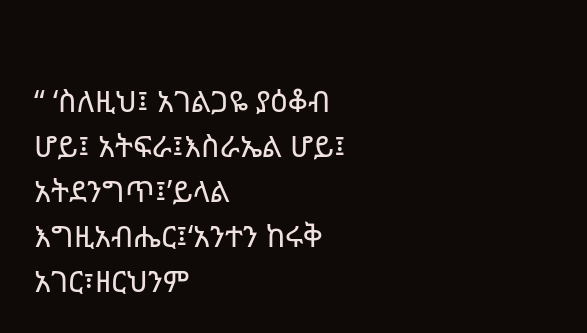“ ‘ስለዚህ፤ አገልጋዬ ያዕቆብ ሆይ፤ አትፍራ፤እስራኤል ሆይ፤ አትደንግጥ፤’ይላል እግዚአብሔር፤‘አንተን ከሩቅ አገር፣ዘርህንም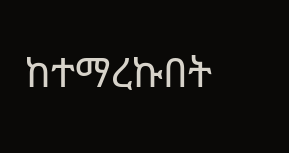ከተማረኩበት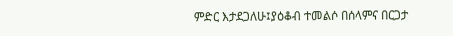ምድር እታደጋለሁ፤ያዕቆብ ተመልሶ በሰላምና በርጋታ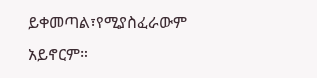ይቀመጣል፣የሚያስፈራውም አይኖርም።